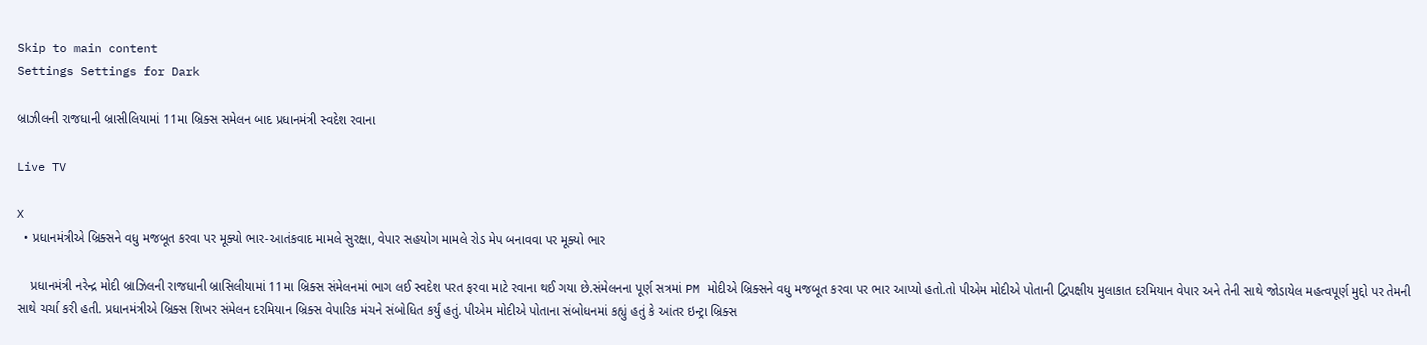Skip to main content
Settings Settings for Dark

બ્રાઝીલની રાજધાની બ્રાસીલિયામાં 11મા બ્રિક્સ સમેલન બાદ પ્રધાનમંત્રી સ્વદેશ રવાના

Live TV

X
  • પ્રધાનમંત્રીએ બ્રિક્સને વધુ મજબૂત કરવા પર મૂક્યો ભાર-આતંકવાદ મામલે સુરક્ષા, વેપાર સહયોગ મામલે રોડ મેપ બનાવવા પર મૂક્યો ભાર

    પ્રધાનમંત્રી નરેન્દ્ર મોદી બ્રાઝિલની રાજધાની બ્રાસિલીયામાં 11મા બ્રિક્સ સંમેલનમાં ભાગ લઈ સ્વદેશ પરત ફરવા માટે રવાના થઈ ગયા છે.સંમેલનના પૂર્ણ સત્રમાં PM મોદીએ બ્રિક્સને વધુ મજબૂત કરવા પર ભાર આપ્યો હતો.તો પીએમ મોદીએ પોતાની દ્વિપક્ષીય મુલાકાત દરમિયાન વેપાર અને તેની સાથે જોડાયેલ મહત્વપૂર્ણ મુદ્દો પર તેમની સાથે ચર્ચા કરી હતી. પ્રધાનમંત્રીએ બ્રિક્સ શિખર સંમેલન દરમિયાન બ્રિક્સ વેપારિક મંચને સંબોધિત કર્યું હતું. પીએમ મોદીએ પોતાના સંબોધનમાં કહ્યું હતું કે આંતર ઇન્ટ્રા બ્રિક્સ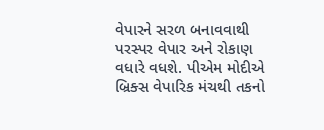વેપારને સરળ બનાવવાથી પરસ્પર વેપાર અને રોકાણ વધારે વધશે. પીએમ મોદીએ બ્રિક્સ વેપારિક મંચથી તકનો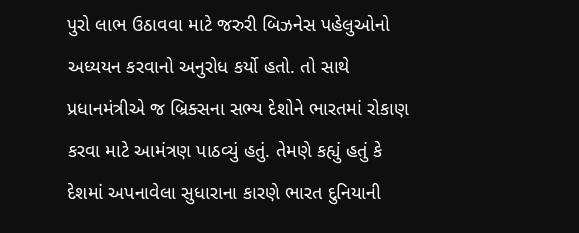પુરો લાભ ઉઠાવવા માટે જરુરી બિઝનેસ પહેલુઓનો અધ્યયન કરવાનો અનુરોધ કર્યો હતો. તો સાથે પ્રધાનમંત્રીએ જ બ્રિક્સના સભ્ય દેશોને ભારતમાં રોકાણ કરવા માટે આમંત્રણ પાઠવ્યું હતું. તેમણે કહ્યું હતું કે દેશમાં અપનાવેલા સુધારાના કારણે ભારત દુનિયાની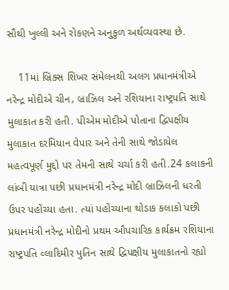સૌથી ખુલ્લી અને રોકણને અનુકુળ અર્થવ્યવસ્થા છે.

    11માં બ્રિક્સ શિખર સંમેલનથી અલગ પ્રધાનમંત્રીએ નરેન્દ્ર મોદીએ ચીન, બ્રાઝિલ અને રશિયાના રાષ્ટ્રપતિ સાથે મુલાકાત કરી હતી. પીએમ મોદીએ પોતાના દ્વિપક્ષીય મુલાકાત દરમિયાન વેપાર અને તેની સાથે જોડાયેલ મહત્વપૂર્ણ મુદ્દો પર તેમની સાથે ચર્ચા કરી હતી.24 કલાકની લાંબી યાત્રા પછી પ્રધાનમંત્રી નરેન્દ્ર મોદી બ્રાઝિલની ધરતી ઉપર પહોંચ્યા હતા. ત્યાં પહોંચ્યાના થોડાક કલાકો પછી પ્રધાનમંત્રી નરેન્દ્ર મોદીનો પ્રથમ ઔપચારિક કાર્યક્રમ રશિયાના રાષ્ટ્રપતિ વ્લાદિમીર પુતિન સાથે દ્વિપક્ષીય મુલાકાતનો રહ્યો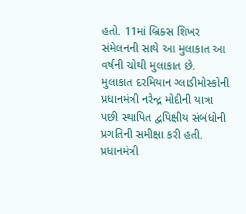હતો. 11માં બ્રિક્સ શિખર સંમેલનની સાથે આ મુલાકાત આ વર્ષની ચોથી મુલાકાત છે. મુલાકાત દરમિયાન ગ્લાડીમોસ્કોની પ્રધાનમંત્રી નરેન્દ્ર મોદીની યાત્રા પછી સ્થાપિત દ્વપિક્ષીય સંબંધોની પ્રગતિની સમીક્ષા કરી હતી. પ્રધાનમંત્રી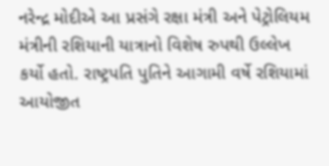નરેન્દ્ર મોદીએ આ પ્રસંગે રક્ષા મંત્રી અને પેટ્રોલિયમ મંત્રીની રશિયાની યાત્રાનો વિશેષ રુપથી ઉલ્લેખ કર્યો હતો. રાષ્ટ્રપતિ પુતિને આગામી વર્ષે રશિયામાં આયોજીત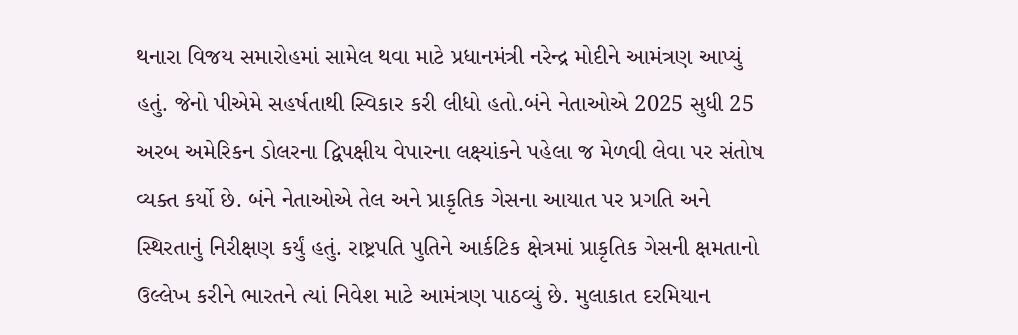થનારા વિજય સમારોહમાં સામેલ થવા માટે પ્રધાનમંત્રી નરેન્દ્ર મોદીને આમંત્રણ આપ્યું હતું. જેનો પીએમે સહર્ષતાથી સ્વિકાર કરી લીધો હતો.બંને નેતાઓએ 2025 સુધી 25 અરબ અમેરિકન ડોલરના દ્વિપક્ષીય વેપારના લક્ષ્યાંકને પહેલા જ મેળવી લેવા પર સંતોષ વ્યક્ત કર્યો છે. બંને નેતાઓએ તેલ અને પ્રાકૃતિક ગેસના આયાત પર પ્રગતિ અને સ્થિરતાનું નિરીક્ષણ કર્યું હતું. રાષ્ટ્રપતિ પુતિને આર્કટિક ક્ષેત્રમાં પ્રાકૃતિક ગેસની ક્ષમતાનો ઉલ્લેખ કરીને ભારતને ત્યાં નિવેશ માટે આમંત્રણ પાઠવ્યું છે. મુલાકાત દરમિયાન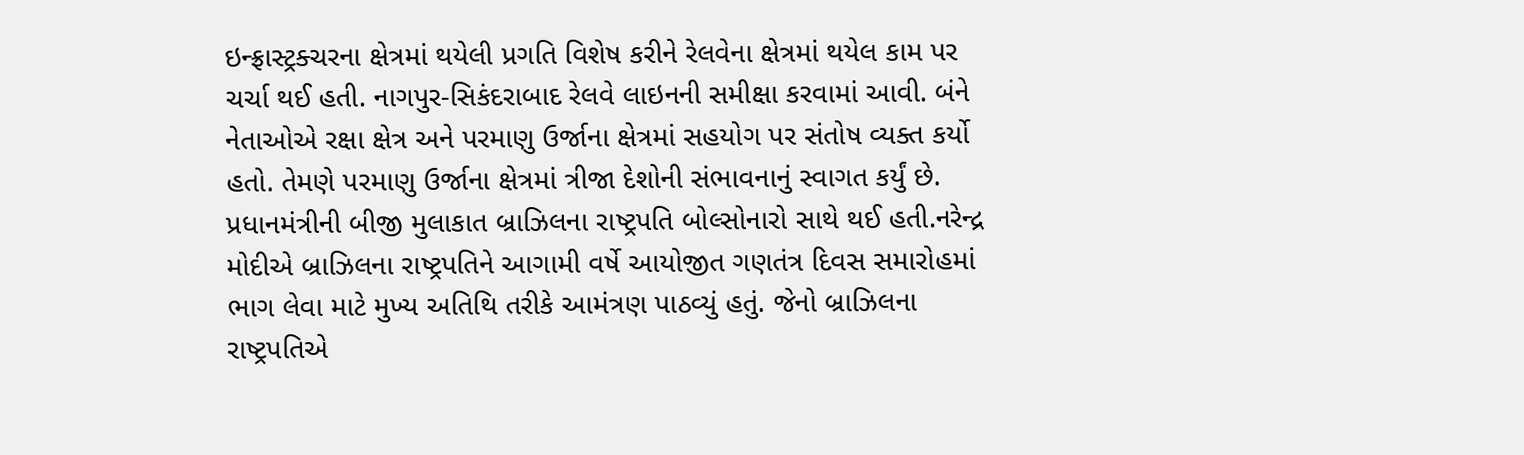ઇન્ફ્રાસ્ટ્રક્ચરના ક્ષેત્રમાં થયેલી પ્રગતિ વિશેષ કરીને રેલવેના ક્ષેત્રમાં થયેલ કામ પર ચર્ચા થઈ હતી. નાગપુર-સિકંદરાબાદ રેલવે લાઇનની સમીક્ષા કરવામાં આવી. બંને નેતાઓએ રક્ષા ક્ષેત્ર અને પરમાણુ ઉર્જાના ક્ષેત્રમાં સહયોગ પર સંતોષ વ્યક્ત કર્યો હતો. તેમણે પરમાણુ ઉર્જાના ક્ષેત્રમાં ત્રીજા દેશોની સંભાવનાનું સ્વાગત કર્યું છે. પ્રધાનમંત્રીની બીજી મુલાકાત બ્રાઝિલના રાષ્ટ્રપતિ બોલ્સોનારો સાથે થઈ હતી.નરેન્દ્ર મોદીએ બ્રાઝિલના રાષ્ટ્રપતિને આગામી વર્ષે આયોજીત ગણતંત્ર દિવસ સમારોહમાં ભાગ લેવા માટે મુખ્ય અતિથિ તરીકે આમંત્રણ પાઠવ્યું હતું. જેનો બ્રાઝિલના રાષ્ટ્રપતિએ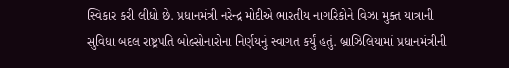સ્વિકાર કરી લીધો છે. પ્રધાનમંત્રી નરેન્દ્ર મોદીએ ભારતીય નાગરિકોને વિઝા મુક્ત યાત્રાની સુવિધા બદલ રાષ્ટ્રપતિ બોલ્સોનારોના નિર્ણયનું સ્વાગત કર્યું હતું. બ્રાઝિલિયામાં પ્રધાનમંત્રીની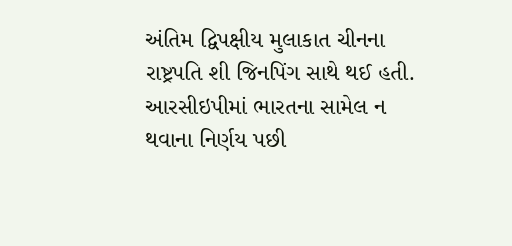અંતિમ દ્વિપક્ષીય મુલાકાત ચીનના રાષ્ટ્રપતિ શી જિનપિંગ સાથે થઈ હતી. આરસીઇપીમાં ભારતના સામેલ ન થવાના નિર્ણય પછી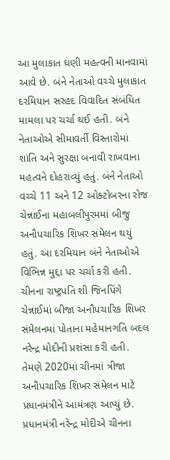આ મુલાકાત ઘણી મહત્વની માનવામાં આવે છે. બંને નેતાઓ વચ્ચે મુલાકાત દરમિયાન સરહદ વિવાદિત સંબંધિત મામલા પર ચર્ચા થઈ હતી. બંને નેતાઓએ સીમાવર્તી વિસ્તારોમાં શાંતિ અને સુરક્ષા બનાવી રાખવાના મહત્વને દોહરાવ્યું હતું. બંને નેતાઓ વચ્ચે 11 અને 12 ઓક્ટોબરના રોજ ચેન્નાઈના મહાબલીપુરમમાં બીજુ અનૌપચારિક શિખર સંમેલન થયું હતું. આ દરમિયાન બંને નેતાઓએ વિભિન્ન મુદ્દા પર ચર્ચા કરી હતી. ચીનના રાષ્ટ્રપતિ શી જિનપિંગે ચેન્નાઈમાં બીજા અનૌપચારિક શિખર સંમેલનમાં પોતાના મહેમાનગતિ બદલ નરેન્દ્ર મોદીની પ્રશંસા કરી હતી. તેમણે 2020માં ચીનમાં ત્રીજા અનૌપચારિક શિખર સંમેલન માટે પ્રધાનમંત્રીને આમંત્રણ આપ્યું છે. પ્રધાનમંત્રી નરેન્દ્ર મોદીએ ચીનના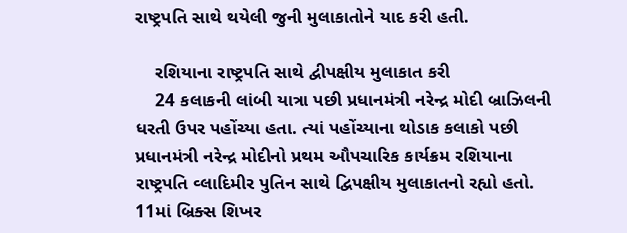રાષ્ટ્રપતિ સાથે થયેલી જુની મુલાકાતોને યાદ કરી હતી.

    રશિયાના રાષ્ટ્રપતિ સાથે દ્વીપક્ષીય મુલાકાત કરી
    24 કલાકની લાંબી યાત્રા પછી પ્રધાનમંત્રી નરેન્દ્ર મોદી બ્રાઝિલની ધરતી ઉપર પહોંચ્યા હતા. ત્યાં પહોંચ્યાના થોડાક કલાકો પછી પ્રધાનમંત્રી નરેન્દ્ર મોદીનો પ્રથમ ઔપચારિક કાર્યક્રમ રશિયાના રાષ્ટ્રપતિ વ્લાદિમીર પુતિન સાથે દ્વિપક્ષીય મુલાકાતનો રહ્યો હતો. 11માં બ્રિક્સ શિખર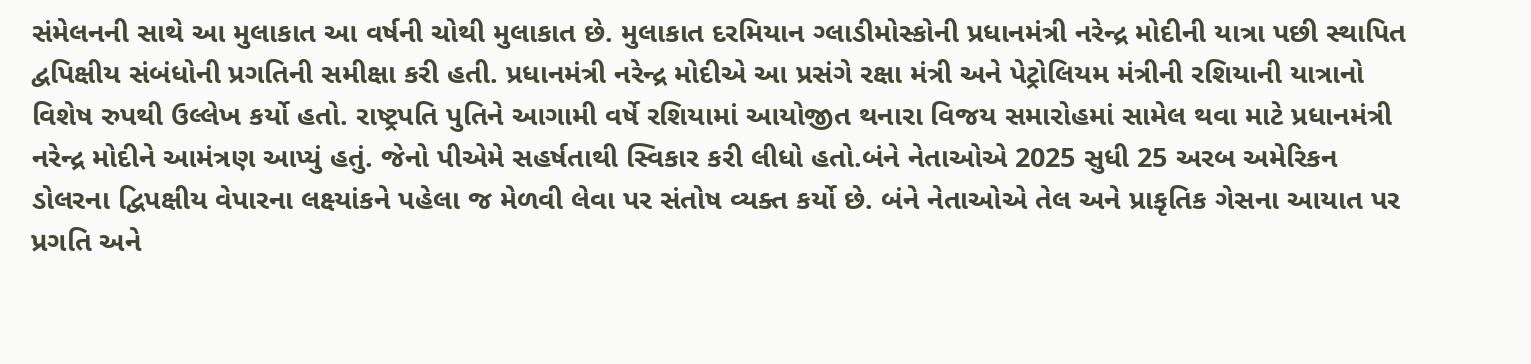સંમેલનની સાથે આ મુલાકાત આ વર્ષની ચોથી મુલાકાત છે. મુલાકાત દરમિયાન ગ્લાડીમોસ્કોની પ્રધાનમંત્રી નરેન્દ્ર મોદીની યાત્રા પછી સ્થાપિત દ્વપિક્ષીય સંબંધોની પ્રગતિની સમીક્ષા કરી હતી. પ્રધાનમંત્રી નરેન્દ્ર મોદીએ આ પ્રસંગે રક્ષા મંત્રી અને પેટ્રોલિયમ મંત્રીની રશિયાની યાત્રાનો વિશેષ રુપથી ઉલ્લેખ કર્યો હતો. રાષ્ટ્રપતિ પુતિને આગામી વર્ષે રશિયામાં આયોજીત થનારા વિજય સમારોહમાં સામેલ થવા માટે પ્રધાનમંત્રી નરેન્દ્ર મોદીને આમંત્રણ આપ્યું હતું. જેનો પીએમે સહર્ષતાથી સ્વિકાર કરી લીધો હતો.બંને નેતાઓએ 2025 સુધી 25 અરબ અમેરિકન ડોલરના દ્વિપક્ષીય વેપારના લક્ષ્યાંકને પહેલા જ મેળવી લેવા પર સંતોષ વ્યક્ત કર્યો છે. બંને નેતાઓએ તેલ અને પ્રાકૃતિક ગેસના આયાત પર પ્રગતિ અને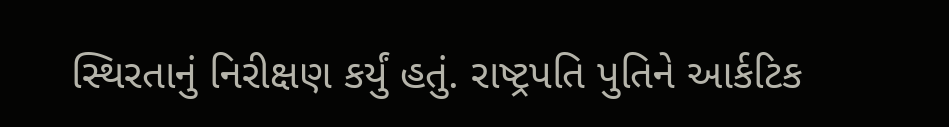સ્થિરતાનું નિરીક્ષણ કર્યું હતું. રાષ્ટ્રપતિ પુતિને આર્કટિક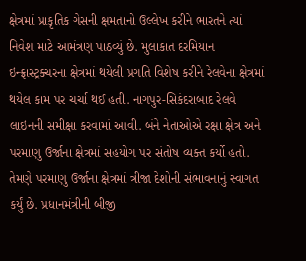ક્ષેત્રમાં પ્રાકૃતિક ગેસની ક્ષમતાનો ઉલ્લેખ કરીને ભારતને ત્યાં નિવેશ માટે આમંત્રણ પાઠવ્યું છે. મુલાકાત દરમિયાન ઇન્ફ્રાસ્ટ્રક્ચરના ક્ષેત્રમાં થયેલી પ્રગતિ વિશેષ કરીને રેલવેના ક્ષેત્રમાં થયેલ કામ પર ચર્ચા થઈ હતી. નાગપુર-સિકંદરાબાદ રેલવે લાઇનની સમીક્ષા કરવામાં આવી. બંને નેતાઓએ રક્ષા ક્ષેત્ર અને પરમાણુ ઉર્જાના ક્ષેત્રમાં સહયોગ પર સંતોષ વ્યક્ત કર્યો હતો. તેમણે પરમાણુ ઉર્જાના ક્ષેત્રમાં ત્રીજા દેશોની સંભાવનાનું સ્વાગત કર્યું છે. પ્રધાનમંત્રીની બીજી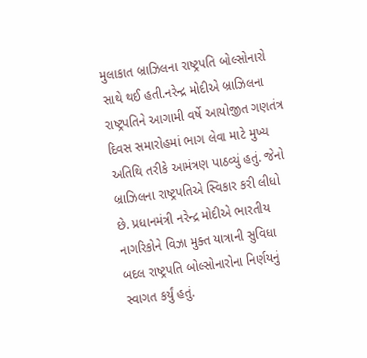મુલાકાત બ્રાઝિલના રાષ્ટ્રપતિ બોલ્સોનારો સાથે થઈ હતી.નરેન્દ્ર મોદીએ બ્રાઝિલના રાષ્ટ્રપતિને આગામી વર્ષે આયોજીત ગણતંત્ર દિવસ સમારોહમાં ભાગ લેવા માટે મુખ્ય અતિથિ તરીકે આમંત્રણ પાઠવ્યું હતું. જેનો બ્રાઝિલના રાષ્ટ્રપતિએ સ્વિકાર કરી લીધો છે. પ્રધાનમંત્રી નરેન્દ્ર મોદીએ ભારતીય નાગરિકોને વિઝા મુક્ત યાત્રાની સુવિધા બદલ રાષ્ટ્રપતિ બોલ્સોનારોના નિર્ણયનું સ્વાગત કર્યું હતું.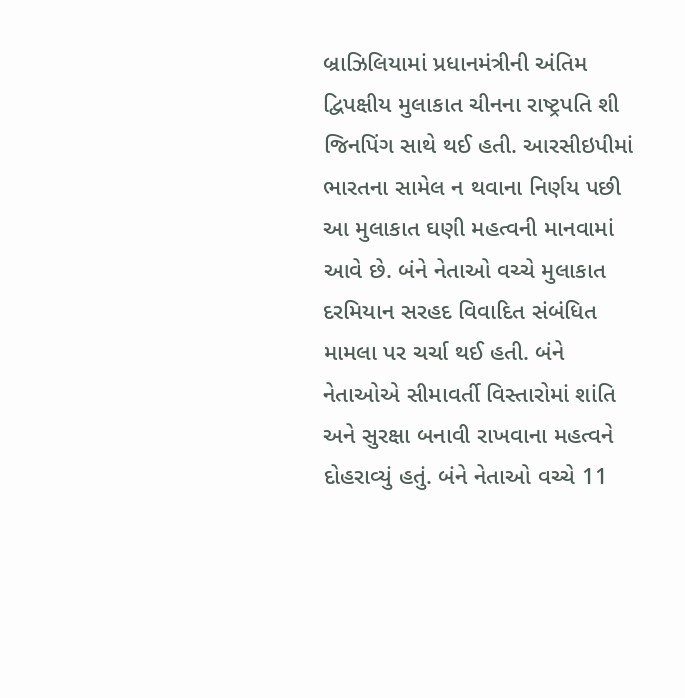બ્રાઝિલિયામાં પ્રધાનમંત્રીની અંતિમ દ્વિપક્ષીય મુલાકાત ચીનના રાષ્ટ્રપતિ શી જિનપિંગ સાથે થઈ હતી. આરસીઇપીમાં ભારતના સામેલ ન થવાના નિર્ણય પછી આ મુલાકાત ઘણી મહત્વની માનવામાં આવે છે. બંને નેતાઓ વચ્ચે મુલાકાત દરમિયાન સરહદ વિવાદિત સંબંધિત મામલા પર ચર્ચા થઈ હતી. બંને નેતાઓએ સીમાવર્તી વિસ્તારોમાં શાંતિ અને સુરક્ષા બનાવી રાખવાના મહત્વને દોહરાવ્યું હતું. બંને નેતાઓ વચ્ચે 11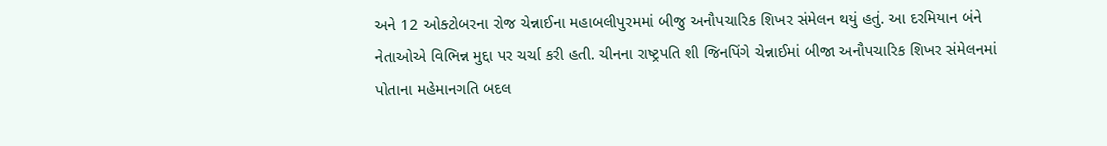અને 12 ઓક્ટોબરના રોજ ચેન્નાઈના મહાબલીપુરમમાં બીજુ અનૌપચારિક શિખર સંમેલન થયું હતું. આ દરમિયાન બંને નેતાઓએ વિભિન્ન મુદ્દા પર ચર્ચા કરી હતી. ચીનના રાષ્ટ્રપતિ શી જિનપિંગે ચેન્નાઈમાં બીજા અનૌપચારિક શિખર સંમેલનમાં પોતાના મહેમાનગતિ બદલ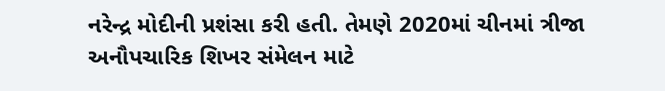નરેન્દ્ર મોદીની પ્રશંસા કરી હતી. તેમણે 2020માં ચીનમાં ત્રીજા અનૌપચારિક શિખર સંમેલન માટે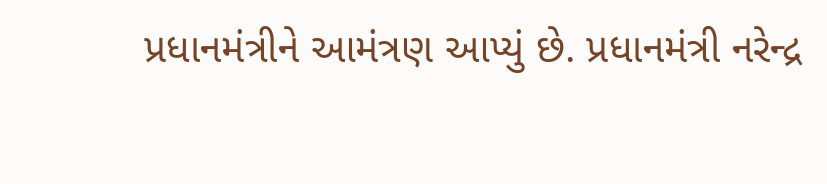પ્રધાનમંત્રીને આમંત્રણ આપ્યું છે. પ્રધાનમંત્રી નરેન્દ્ર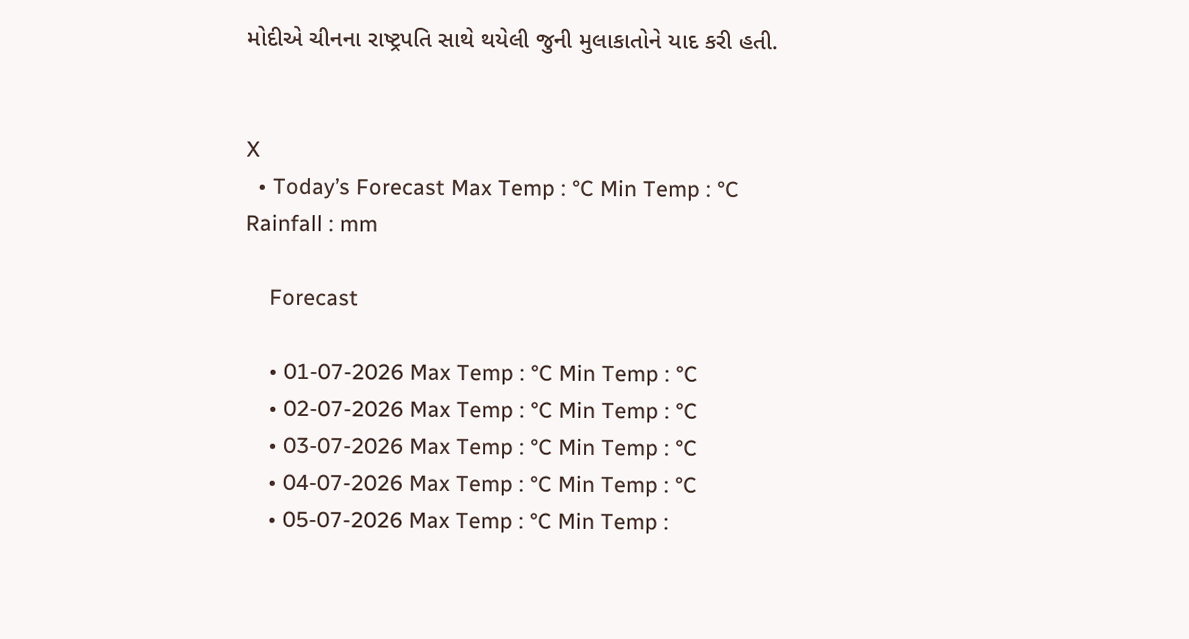મોદીએ ચીનના રાષ્ટ્રપતિ સાથે થયેલી જુની મુલાકાતોને યાદ કરી હતી.


X
  • Today’s Forecast Max Temp : °C Min Temp : °C Rainfall : mm

    Forecast

    • 01-07-2026 Max Temp : °C Min Temp : °C
    • 02-07-2026 Max Temp : °C Min Temp : °C
    • 03-07-2026 Max Temp : °C Min Temp : °C
    • 04-07-2026 Max Temp : °C Min Temp : °C
    • 05-07-2026 Max Temp : °C Min Temp :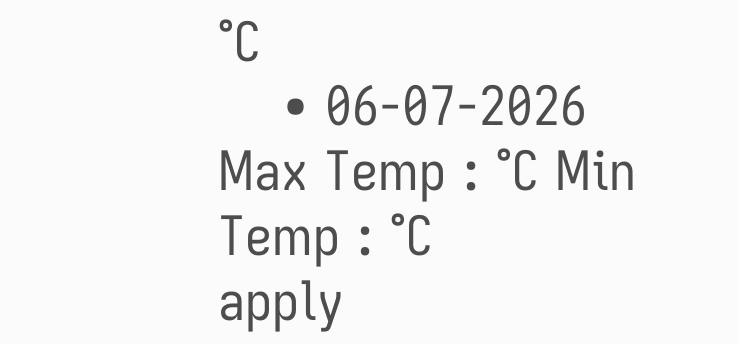°C
    • 06-07-2026 Max Temp : °C Min Temp : °C
apply